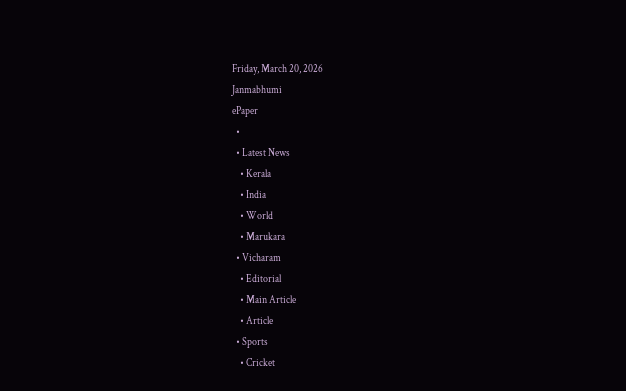Friday, March 20, 2026
Janmabhumi
ePaper
  •
  • Latest News
    • Kerala
    • India
    • World
    • Marukara
  • Vicharam
    • Editorial
    • Main Article
    • Article
  • Sports
    • Cricket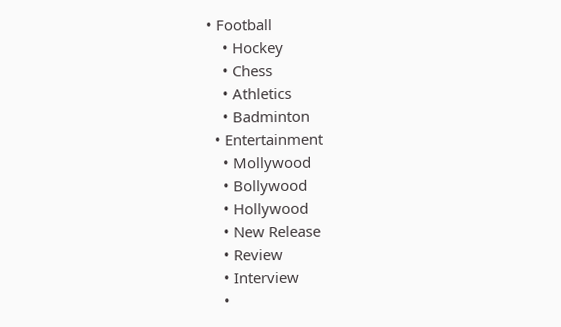• Football
    • Hockey
    • Chess
    • Athletics
    • Badminton
  • Entertainment
    • Mollywood
    • Bollywood
    • Hollywood
    • New Release
    • Review
    • Interview
    •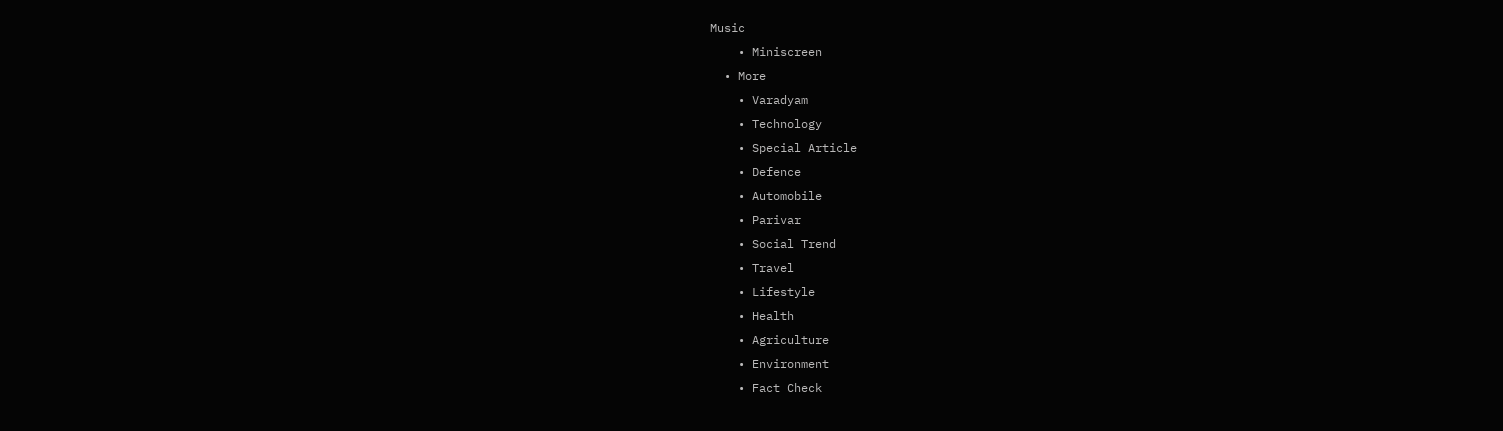Music
    • Miniscreen
  • More
    • Varadyam
    • Technology
    • Special Article
    • Defence
    • Automobile
    • Parivar
    • Social Trend
    • Travel
    • Lifestyle
    • Health
    • Agriculture
    • Environment
    • Fact Check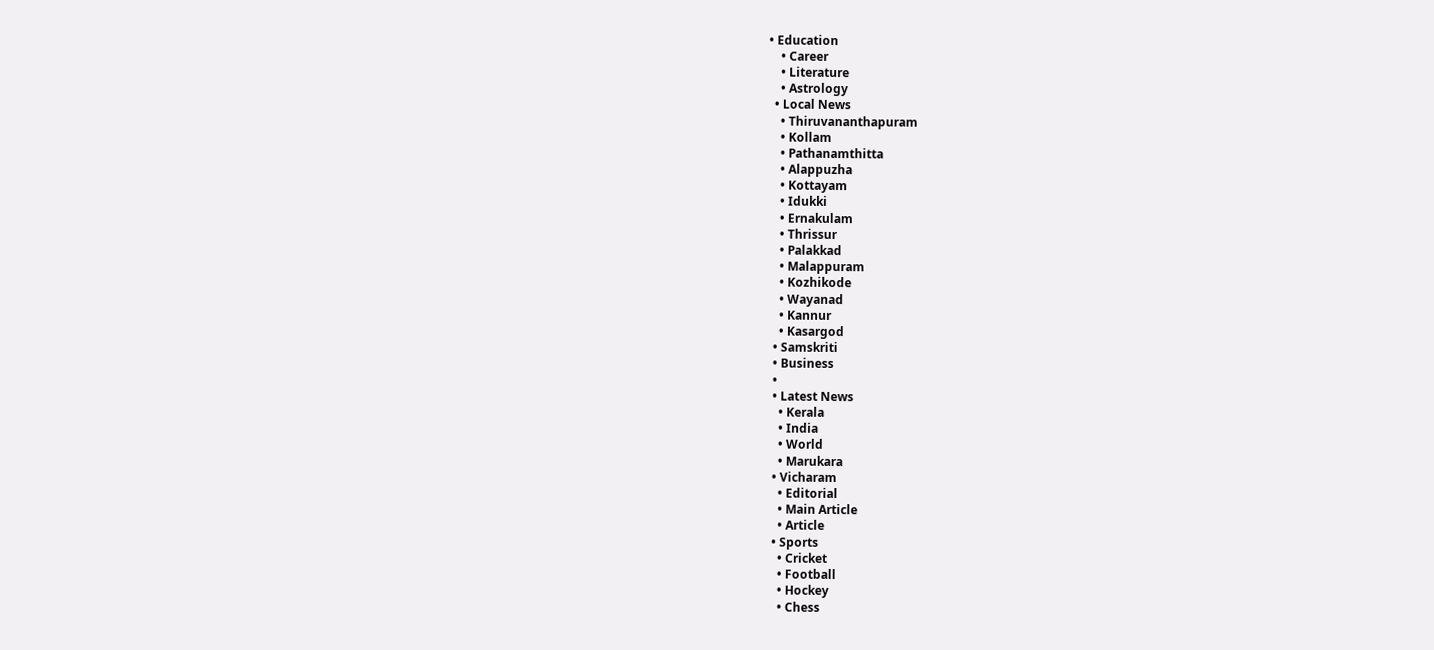• Education
    • Career
    • Literature
    • Astrology
  • Local News
    • Thiruvananthapuram
    • Kollam
    • Pathanamthitta
    • Alappuzha
    • Kottayam
    • Idukki
    • Ernakulam
    • Thrissur
    • Palakkad
    • Malappuram
    • Kozhikode
    • Wayanad
    • Kannur
    • Kasargod
  • Samskriti
  • Business
  •
  • Latest News
    • Kerala
    • India
    • World
    • Marukara
  • Vicharam
    • Editorial
    • Main Article
    • Article
  • Sports
    • Cricket
    • Football
    • Hockey
    • Chess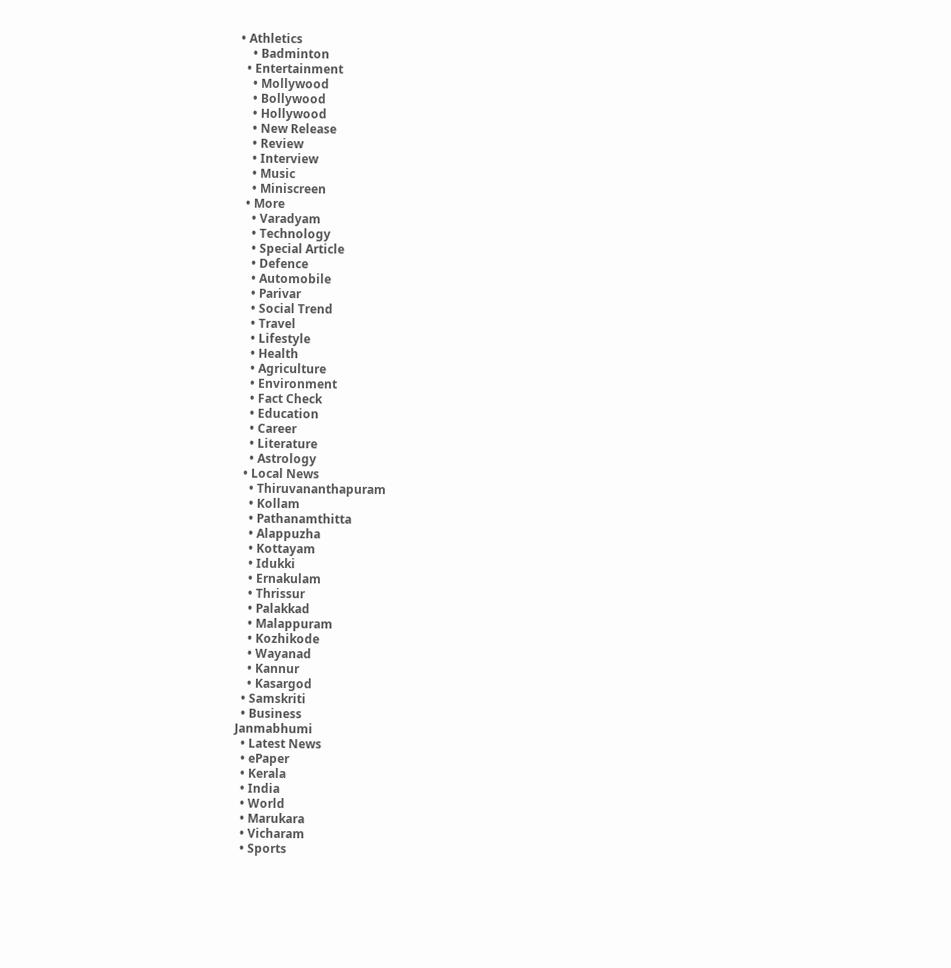• Athletics
    • Badminton
  • Entertainment
    • Mollywood
    • Bollywood
    • Hollywood
    • New Release
    • Review
    • Interview
    • Music
    • Miniscreen
  • More
    • Varadyam
    • Technology
    • Special Article
    • Defence
    • Automobile
    • Parivar
    • Social Trend
    • Travel
    • Lifestyle
    • Health
    • Agriculture
    • Environment
    • Fact Check
    • Education
    • Career
    • Literature
    • Astrology
  • Local News
    • Thiruvananthapuram
    • Kollam
    • Pathanamthitta
    • Alappuzha
    • Kottayam
    • Idukki
    • Ernakulam
    • Thrissur
    • Palakkad
    • Malappuram
    • Kozhikode
    • Wayanad
    • Kannur
    • Kasargod
  • Samskriti
  • Business
Janmabhumi
  • Latest News
  • ePaper
  • Kerala
  • India
  • World
  • Marukara
  • Vicharam
  • Sports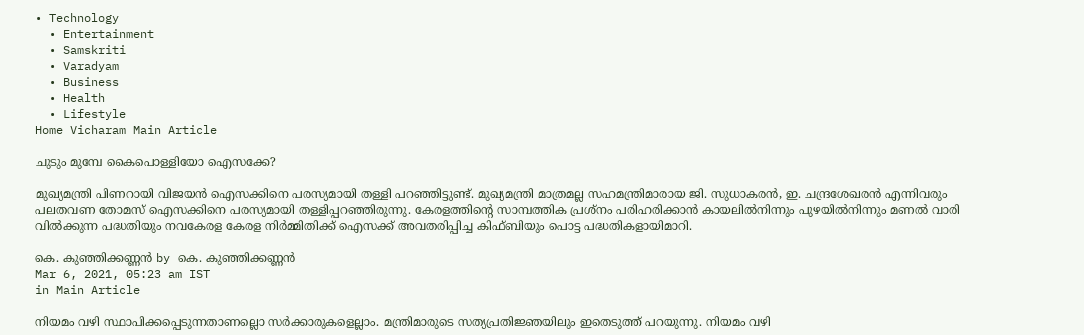• Technology
  • Entertainment
  • Samskriti
  • Varadyam
  • Business
  • Health
  • Lifestyle
Home Vicharam Main Article

ചുടും മുമ്പേ കൈപൊള്ളിയോ ഐസക്കേ?

മുഖ്യമന്ത്രി പിണറായി വിജയന്‍ ഐസക്കിനെ പരസ്യമായി തള്ളി പറഞ്ഞിട്ടുണ്ട്. മുഖ്യമന്ത്രി മാത്രമല്ല സഹമന്ത്രിമാരായ ജി. സുധാകരന്‍, ഇ. ചന്ദ്രശേഖരന്‍ എന്നിവരും പലതവണ തോമസ് ഐസക്കിനെ പരസ്യമായി തള്ളിപ്പറഞ്ഞിരുന്നു. കേരളത്തിന്റെ സാമ്പത്തിക പ്രശ്‌നം പരിഹരിക്കാന്‍ കായലില്‍നിന്നും പുഴയില്‍നിന്നും മണല്‍ വാരി വില്‍ക്കുന്ന പദ്ധതിയും നവകേരള കേരള നിര്‍മ്മിതിക്ക് ഐസക്ക് അവതരിപ്പിച്ച കിഫ്ബിയും പൊട്ട പദ്ധതികളായിമാറി.

കെ. കുഞ്ഞിക്കണ്ണന്‍ by കെ. കുഞ്ഞിക്കണ്ണന്‍
Mar 6, 2021, 05:23 am IST
in Main Article

നിയമം വഴി സ്ഥാപിക്കപ്പെടുന്നതാണല്ലൊ സര്‍ക്കാരുകളെല്ലാം. മന്ത്രിമാരുടെ സത്യപ്രതിജ്ഞയിലും ഇതെടുത്ത് പറയുന്നു. നിയമം വഴി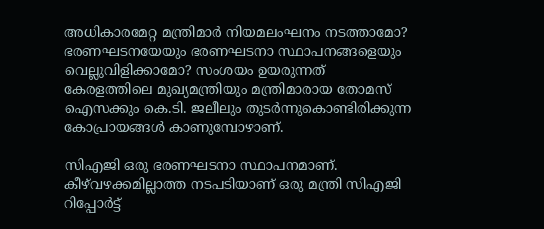അധികാരമേറ്റ മന്ത്രിമാര്‍ നിയമലംഘനം നടത്താമോ? ഭരണഘടനയേയും ഭരണഘടനാ സ്ഥാപനങ്ങളെയും വെല്ലുവിളിക്കാമോ? സംശയം ഉയരുന്നത് കേരളത്തിലെ മുഖ്യമന്ത്രിയും മന്ത്രിമാരായ തോമസ് ഐസക്കും കെ.ടി. ജലീലും തുടര്‍ന്നുകൊണ്ടിരിക്കുന്ന കോപ്രായങ്ങള്‍ കാണുമ്പോഴാണ്.

സിഎജി ഒരു ഭരണഘടനാ സ്ഥാപനമാണ്. കീഴ്‌വഴക്കമില്ലാത്ത നടപടിയാണ് ഒരു മന്ത്രി സിഎജി റിപ്പോര്‍ട്ട്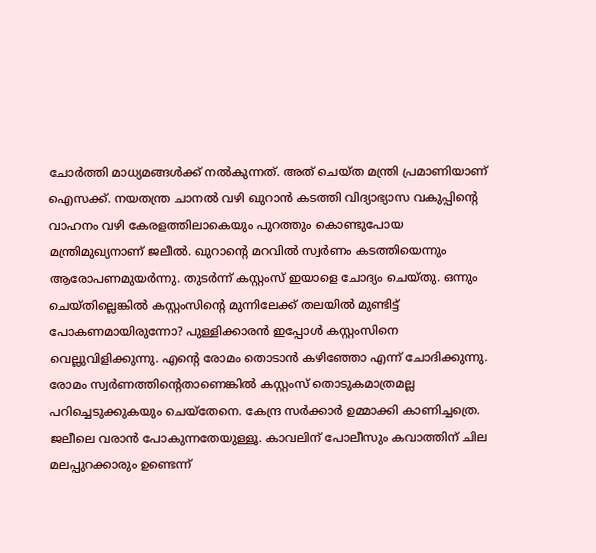ചോര്‍ത്തി മാധ്യമങ്ങള്‍ക്ക് നല്‍കുന്നത്. അത് ചെയ്ത മന്ത്രി പ്രമാണിയാണ് ഐസക്ക്. നയതന്ത്ര ചാനല്‍ വഴി ഖുറാന്‍ കടത്തി വിദ്യാഭ്യാസ വകുപ്പിന്റെ വാഹനം വഴി കേരളത്തിലാകെയും പുറത്തും കൊണ്ടുപോയ മന്ത്രിമുഖ്യനാണ് ജലീല്‍. ഖുറാന്റെ മറവില്‍ സ്വര്‍ണം കടത്തിയെന്നും ആരോപണമുയര്‍ന്നു. തുടര്‍ന്ന് കസ്റ്റംസ് ഇയാളെ ചോദ്യം ചെയ്തു. ഒന്നും ചെയ്തില്ലെങ്കില്‍ കസ്റ്റംസിന്റെ മുന്നിലേക്ക് തലയില്‍ മുണ്ടിട്ട് പോകണമായിരുന്നോ? പുള്ളിക്കാരന്‍ ഇപ്പോള്‍ കസ്റ്റംസിനെ വെല്ലുവിളിക്കുന്നു. എന്റെ രോമം തൊടാന്‍ കഴിഞ്ഞോ എന്ന് ചോദിക്കുന്നു. രോമം സ്വര്‍ണത്തിന്റെതാണെങ്കില്‍ കസ്റ്റംസ് തൊടുകമാത്രമല്ല പറിച്ചെടുക്കുകയും ചെയ്‌തേനെ. കേന്ദ്ര സര്‍ക്കാര്‍ ഉമ്മാക്കി കാണിച്ചത്രെ. ജലീലെ വരാന്‍ പോകുന്നതേയുള്ളൂ. കാവലിന് പോലീസും കവാത്തിന് ചില മലപ്പുറക്കാരും ഉണ്ടെന്ന്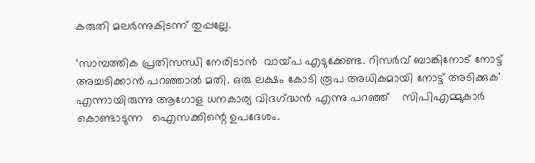കരുതി മലര്‍ന്നുകിടന്ന് തുപ്പല്ലേ.

‘സാമ്പത്തിക പ്രതിസന്ധി നേരിടാന്‍  വായ്‌പ എടുക്കേണ്ട. റിസര്‍വ് ബാങ്കിനോട് നോട്ട് അച്ചടിക്കാന്‍ പറഞ്ഞാല്‍ മതി. ഒരു ലക്ഷം കോടി രൂപ അധികമായി നോട്ട് അടിക്കുക’  എന്നായിരുന്നു ആഗോള ധനകാര്യ വിദഗ്‌ദ്ധന്‍ എന്നു പറഞ്ഞ്    സിപിഎമ്മുകാര്‍ കൊണ്ടാടുന്ന   ഐസക്കിന്റെ ഉപദേശം.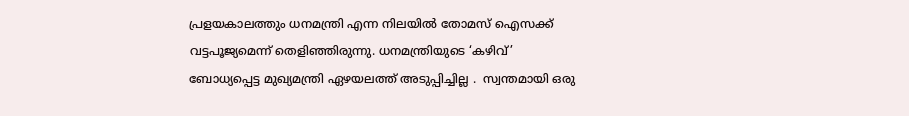പ്രളയകാലത്തും ധനമന്ത്രി എന്ന നിലയില്‍ തോമസ് ഐസക്ക് വട്ടപൂജ്യമെന്ന് തെളിഞ്ഞിരുന്നു. ധനമന്ത്രിയുടെ ‘കഴിവ്’ ബോധ്യപ്പെട്ട മുഖ്യമന്ത്രി ഏഴയലത്ത് അടുപ്പിച്ചില്ല .  സ്വന്തമായി ഒരു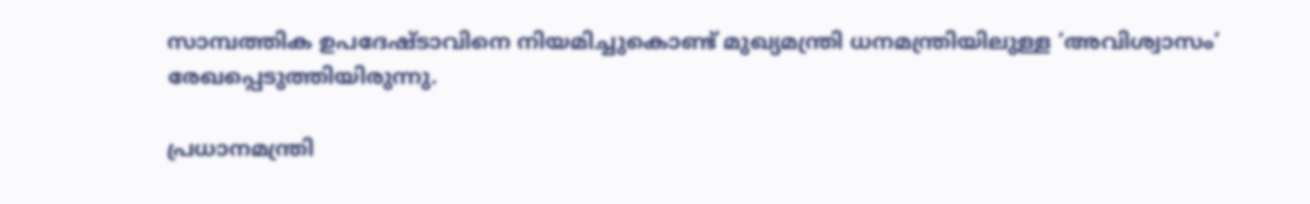സാമ്പത്തിക ഉപദേഷ്ടാവിനെ നിയമിച്ചുകൊണ്ട് മുഖ്യമന്ത്രി ധനമന്ത്രിയിലുള്ള ‘അവിശ്വാസം’ രേഖപ്പെടുത്തിയിരുന്നു.

പ്രധാനമന്ത്രി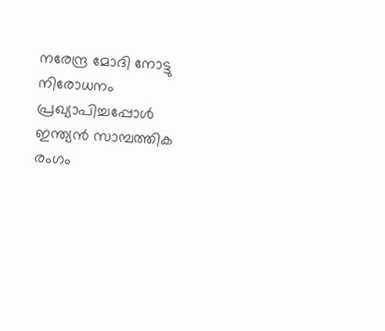നരേന്ദ്ര മോദി നോട്ടു നിരോധനം പ്രഖ്യാപിച്ചപ്പോള്‍ ഇന്ത്യന്‍ സാമ്പത്തിക രംഗം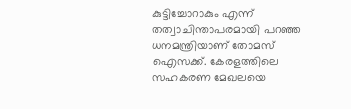കുട്ടിച്ചോറാകും എന്ന് തത്വാചിന്താപരമായി പറഞ്ഞ ധനമന്ത്രിയാണ് തോമസ് ഐസക്ക്. കേരളത്തിലെ സഹകരണ മേഖലയെ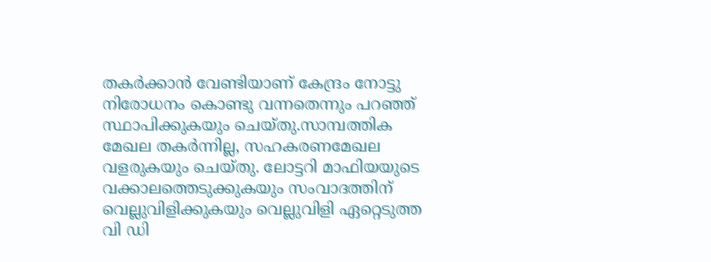തകര്‍ക്കാന്‍ വേണ്ടിയാണ് കേന്ദ്രം നോട്ടു നിരോധനം കൊണ്ടു വന്നതെന്നും പറഞ്ഞ് സ്ഥാപിക്കുകയും ചെയ്തു.സാമ്പത്തിക മേഖല തകര്‍ന്നില്ല, സഹകരണമേഖല വളരുകയും ചെയ്തു. ലോട്ടറി മാഫിയയുടെ വക്കാലത്തെടുക്കുകയും സംവാദത്തിന് വെല്ലുവിളിക്കുകയും വെല്ലുവിളി ഏറ്റെടുത്ത വി ഡി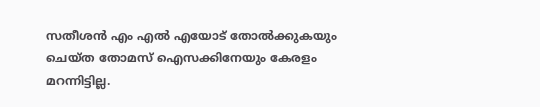സതീശന്‍ എം എല്‍ എയോട് തോല്‍ക്കുകയും ചെയ്ത തോമസ് ഐസക്കിനേയും കേരളം മറന്നിട്ടില്ല.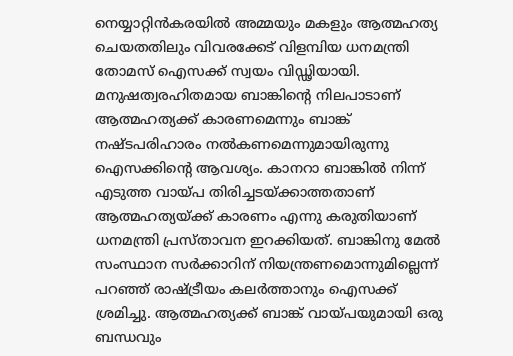നെയ്യാറ്റിന്‍കരയില്‍ അമ്മയും മകളും ആത്മഹത്യ ചെയതതിലും വിവരക്കേട് വിളമ്പിയ ധനമന്ത്രി തോമസ് ഐസക്ക് സ്വയം വിഡ്ഢിയായി. മനുഷത്വരഹിതമായ ബാങ്കിന്റെ നിലപാടാണ് ആത്മഹത്യക്ക് കാരണമെന്നും ബാങ്ക് നഷ്ടപരിഹാരം നല്‍കണമെന്നുമായിരുന്നു ഐസക്കിന്റെ ആവശ്യം. കാനറാ ബാങ്കില്‍ നിന്ന് എടുത്ത വായ്‌പ തിരിച്ചടയ്‌ക്കാത്തതാണ് ആത്മഹത്യയ്‌ക്ക് കാരണം എന്നു കരുതിയാണ് ധനമന്ത്രി പ്രസ്താവന ഇറക്കിയത്. ബാങ്കിനു മേല്‍ സംസ്ഥാന സര്‍ക്കാറിന് നിയന്ത്രണമൊന്നുമില്ലെന്ന് പറഞ്ഞ് രാഷ്‌ട്രീയം കലര്‍ത്താനും ഐസക്ക് ശ്രമിച്ചു. ആത്മഹത്യക്ക് ബാങ്ക് വായ്‌പയുമായി ഒരു ബന്ധവും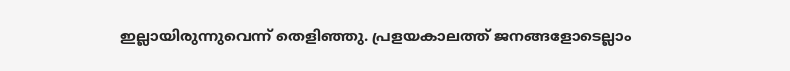ഇല്ലായിരുന്നുവെന്ന് തെളിഞ്ഞു. പ്രളയകാലത്ത് ജനങ്ങളോടെല്ലാം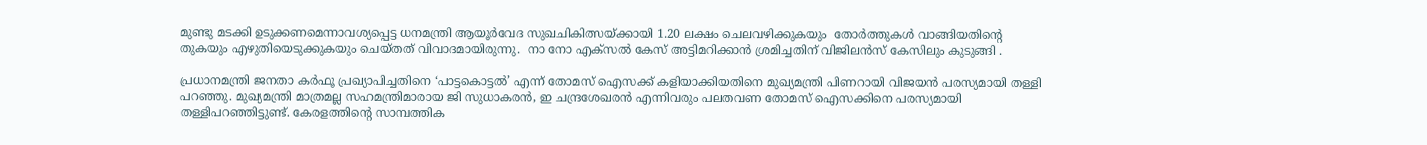മുണ്ടു മടക്കി ഉടുക്കണമെന്നാവശ്യപ്പെട്ട ധനമന്ത്രി ആയൂര്‍വേദ സുഖചികിത്സയ്‌ക്കായി 1.20 ലക്ഷം ചെലവഴിക്കുകയും  തോര്‍ത്തുകള്‍ വാങ്ങിയതിന്റെ തുകയും എഴുതിയെടുക്കുകയും ചെയ്തത് വിവാദമായിരുന്നു.  നാ നോ എക്‌സല്‍ കേസ് അട്ടിമറിക്കാന്‍ ശ്രമിച്ചതിന് വിജിലന്‍സ് കേസിലും കുടുങ്ങി .

പ്രധാനമന്ത്രി ജനതാ കര്‍ഫൂ പ്രഖ്യാപിച്ചതിനെ ‘പാട്ടകൊട്ടല്‍’ എന്ന് തോമസ് ഐസക്ക് കളിയാക്കിയതിനെ മുഖ്യമന്ത്രി പിണറായി വിജയന്‍ പരസ്യമായി തള്ളി പറഞ്ഞു. മുഖ്യമന്ത്രി മാത്രമല്ല സഹമന്ത്രിമാരായ ജി സുധാകരന്‍, ഇ ചന്ദ്രശേഖരന്‍ എന്നിവരും പലതവണ തോമസ് ഐസക്കിനെ പരസ്യമായി തള്ളിപറഞ്ഞിട്ടുണ്ട്. കേരളത്തിന്റെ സാമ്പത്തിക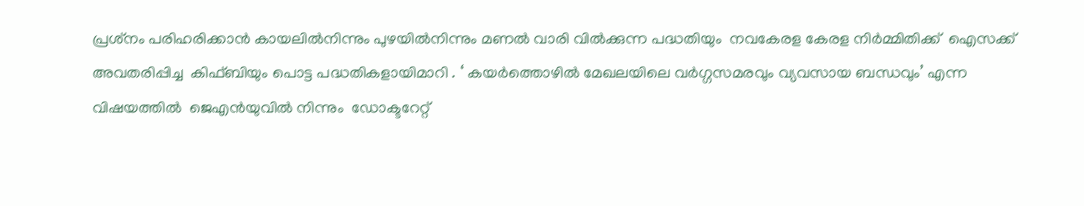പ്രശ്‌നം പരിഹരിക്കാന്‍ കായലില്‍നിന്നും പുഴയില്‍നിന്നും മണല്‍ വാരി വില്‍ക്കുന്ന പദ്ധതിയും  നവകേരള കേരള നിര്‍മ്മിതിക്ക്  ഐസക്ക് അവതരിപ്പിച്ച  കിഫ്ബിയും പൊട്ട പദ്ധതികളായിമാറി . ‘ കയര്‍ത്തൊഴില്‍ മേഖലയിലെ വര്‍ഗ്ഗസമരവും വ്യവസായ ബന്ധവും’ എന്ന വിഷയത്തില്‍  ജെഎന്‍യുവില്‍ നിന്നും  ഡോക്ടറേറ്റ്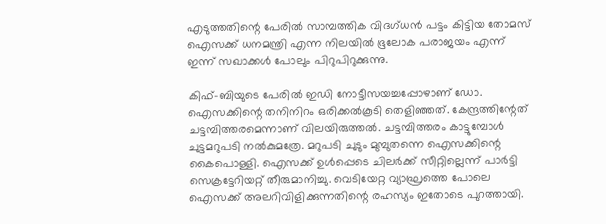എടുത്തതിന്റെ പേരില്‍ സാമ്പത്തിക വിദഗ്ധന്‍ പട്ടം കിട്ടിയ തോമസ് ഐസക്ക് ധനമന്ത്രി എന്ന നിലയില്‍ ഭൂലോക പരാജയം എന്ന് ഇന്ന് സഖാക്കള്‍ പോലും പിറുപിറുക്കുന്നു.

കിഫ്-ബിയുടെ പേരില്‍ ഇഡി നോട്ടീസയച്ചപ്പോഴാണ് ഡോ. ഐസക്കിന്റെ തനിനിറം ഒരിക്കല്‍കൂടി തെളിഞ്ഞത്. കേന്ദ്രത്തിന്റേത് ചട്ടമ്പിത്തരമെന്നാണ് വിലയിരുത്തല്‍. ചട്ടമ്പിത്തരം കാട്ടുമ്പോള്‍ ചുട്ടമറുപടി നല്‍കുമത്രേ. മറുപടി ചുടും മുമ്പുതന്നെ ഐസക്കിന്റെ കൈപൊള്ളി. ഐസക്ക് ഉള്‍പ്പെടെ ചിലര്‍ക്ക് സീറ്റില്ലെന്ന് പാര്‍ട്ടി സെക്രട്ടേറിയറ്റ് തീരുമാനിച്ചു. വെടിയേറ്റ വ്യാഘ്രത്തെ പോലെ ഐസക്ക് അലറിവിളിക്കുന്നതിന്റെ രഹസ്യം ഇതോടെ പുറത്തായി.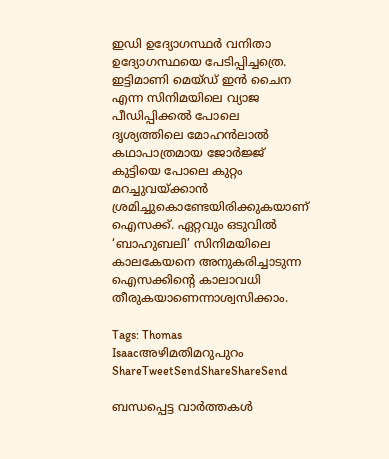ഇഡി ഉദ്യോഗസ്ഥര്‍ വനിതാ ഉദ്യോഗസ്ഥയെ പേടിപ്പിച്ചത്രെ. ഇട്ടിമാണി മെയ്ഡ് ഇന്‍ ചൈന എന്ന സിനിമയിലെ വ്യാജ പീഡിപ്പിക്കല്‍ പോലെ ദൃശ്യത്തിലെ മോഹന്‍ലാല്‍ കഥാപാത്രമായ ജോര്‍ജ്ജ് കുട്ടിയെ പോലെ കുറ്റം മറച്ചുവയ്‌ക്കാന്‍ ശ്രമിച്ചുകൊണ്ടേയിരിക്കുകയാണ് ഐസക്ക്. ഏറ്റവും ഒടുവില്‍ ‘ബാഹുബലി’ സിനിമയിലെ കാലകേയനെ അനുകരിച്ചാടുന്ന ഐസക്കിന്റെ കാലാവധി തീരുകയാണെന്നാശ്വസിക്കാം.

Tags: Thomas Isaacഅഴിമതിമറുപുറം
ShareTweetSendShareShareSend

ബന്ധപ്പെട്ട വാര്‍ത്തകള്‍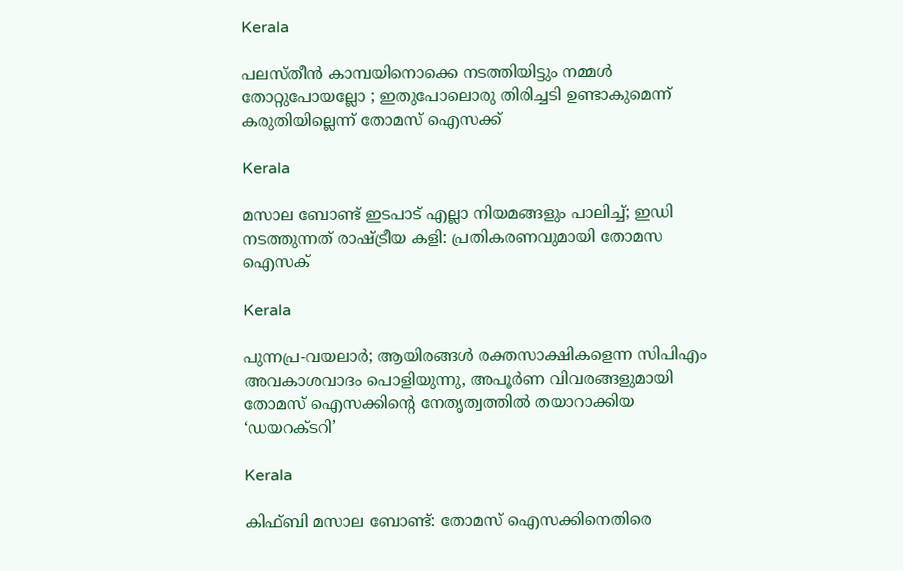Kerala

പലസ്തീൻ കാമ്പയിനൊക്കെ നടത്തിയിട്ടും നമ്മൾ തോറ്റുപോയല്ലോ ; ഇതുപോലൊരു തിരിച്ചടി ഉണ്ടാകുമെന്ന് കരുതിയില്ലെന്ന് തോമസ് ഐസക്ക്

Kerala

മസാല ബോണ്ട് ഇടപാട് എല്ലാ നിയമങ്ങളും പാലിച്ച്; ഇഡി നടത്തുന്നത് രാഷ്‌ട്രീയ കളി: പ്രതികരണവുമായി തോമസ ഐസക്

Kerala

പുന്നപ്ര-വയലാര്‍; ആയിരങ്ങള്‍ രക്തസാക്ഷികളെന്ന സിപിഎം അവകാശവാദം പൊളിയുന്നു, അപൂര്‍ണ വിവരങ്ങളുമായി തോമസ് ഐസക്കിന്റെ നേതൃത്വത്തില്‍ തയാറാക്കിയ ‘ഡയറക്ടറി’

Kerala

കിഫ്ബി മസാല ബോണ്ട്: തോമസ് ഐസക്കിനെതിരെ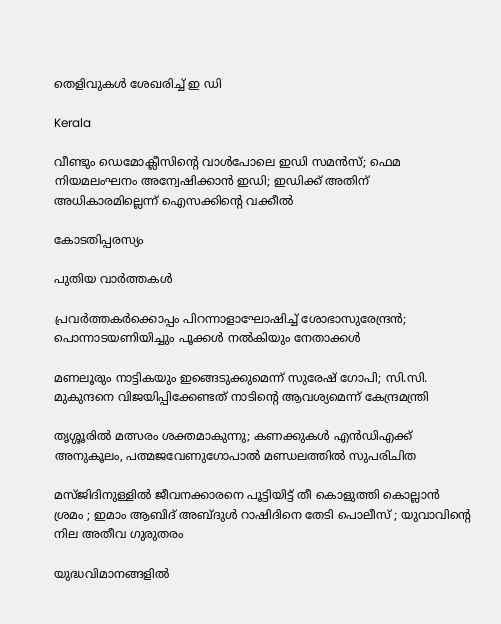തെളിവുകള്‍ ശേഖരിച്ച് ഇ ഡി

Kerala

വീണ്ടും ഡെമോക്ലീസിന്റെ വാള്‍പോലെ ഇഡി സമന്‍സ്; ഫെമ നിയമലംഘനം അന്വേഷിക്കാന്‍ ഇഡി; ഇഡിക്ക് അതിന് അധികാരമില്ലെന്ന് ഐസക്കിന്റെ വക്കീല്‍

കോടതിപ്പരസ്യം

പുതിയ വാര്‍ത്തകള്‍

പ്രവര്‍ത്തകര്‍ക്കൊപ്പം പിറന്നാളാഘോഷിച്ച് ശോഭാസുരേന്ദ്രന്‍; പൊന്നാടയണിയിച്ചും പൂക്കള്‍ നല്‍കിയും നേതാക്കൾ

മണലൂരും നാട്ടികയും ഇങ്ങെടുക്കുമെന്ന് സുരേഷ് ഗോപി; സി.സി. മുകുന്ദനെ വിജയിപ്പിക്കേണ്ടത് നാടിന്റെ ആവശ്യമെന്ന് കേന്ദ്രമന്ത്രി

തൃശ്ശൂരില്‍ മത്സരം ശക്തമാകുന്നു; കണക്കുകള്‍ എന്‍ഡിഎക്ക് അനുകൂലം, പത്മജവേണുഗോപാൽ മണ്ഡലത്തിൽ സുപരിചിത

മസ്ജിദിനുള്ളിൽ ജീവനക്കാരനെ പൂട്ടിയിട്ട് തീ കൊളുത്തി കൊല്ലാൻ ശ്രമം ; ഇമാം ആബിദ് അബ്ദുൾ റാഷിദിനെ തേടി പൊലീസ് ; യുവാവിന്റെ നില അതീവ ഗുരുതരം

യുദ്ധവിമാനങ്ങളിൽ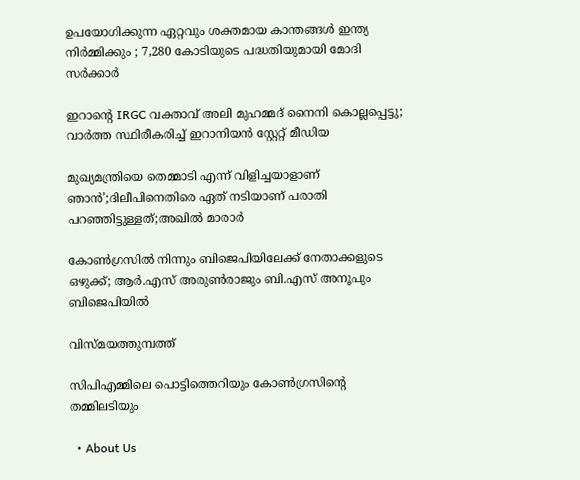ഉപയോഗിക്കുന്ന ഏറ്റവും ശക്തമായ കാന്തങ്ങൾ ഇന്ത്യ നിർമ്മിക്കും ; 7,280 കോടിയുടെ പദ്ധതിയുമായി മോദി സർക്കാർ

ഇറാന്റെ IRGC വക്താവ് അലി മുഹമ്മദ് നൈനി കൊല്ലപ്പെട്ടു; വാർത്ത സ്ഥിരീകരിച്ച് ഇറാനിയൻ സ്റ്റേറ്റ് മീഡിയ

മുഖ്യമന്ത്രിയെ തെമ്മാടി എന്ന് വിളിച്ചയാളാണ് ഞാൻ’;ദിലീപിനെതിരെ ഏത് നടിയാണ് പരാതി പറഞ്ഞിട്ടുള്ളത്;അഖിൽ മാരാർ

കോൺഗ്രസിൽ നിന്നും ബിജെപിയിലേക്ക് നേതാക്കളുടെ ഒഴുക്ക്; ആർ.എസ് അരുൺരാജും ബി.എസ് അനൂപും ബിജെപിയിൽ

വിസ്മയത്തുമ്പത്ത്

സിപിഎമ്മിലെ പൊട്ടിത്തെറിയും കോണ്‍ഗ്രസിന്റെ തമ്മിലടിയും

  • About Us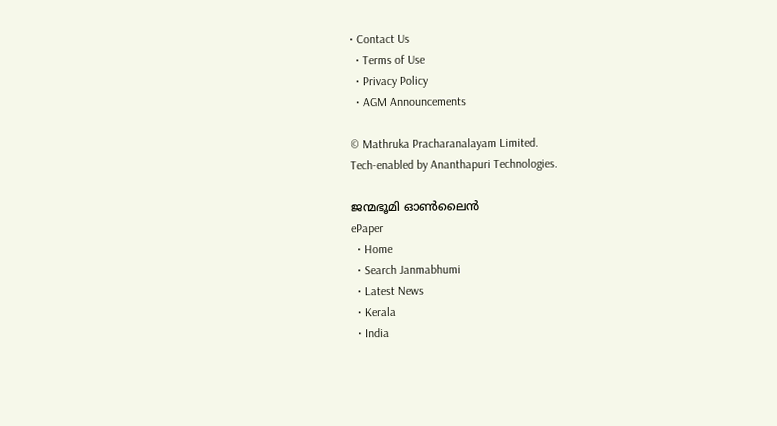• Contact Us
  • Terms of Use
  • Privacy Policy
  • AGM Announcements

© Mathruka Pracharanalayam Limited.
Tech-enabled by Ananthapuri Technologies.

ജന്മഭൂമി ഓണ്‍ലൈന്‍
ePaper
  • Home
  • Search Janmabhumi
  • Latest News
  • Kerala
  • India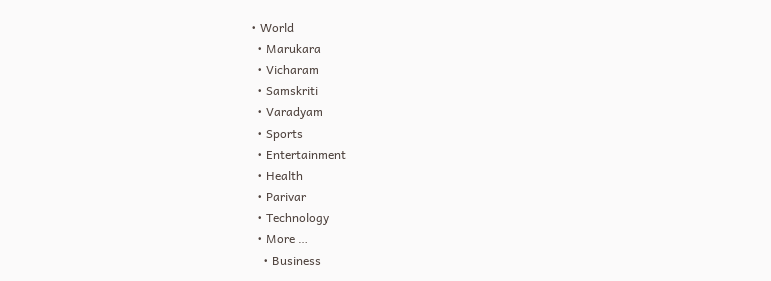• World
  • Marukara
  • Vicharam
  • Samskriti
  • Varadyam
  • Sports
  • Entertainment
  • Health
  • Parivar
  • Technology
  • More …
    • Business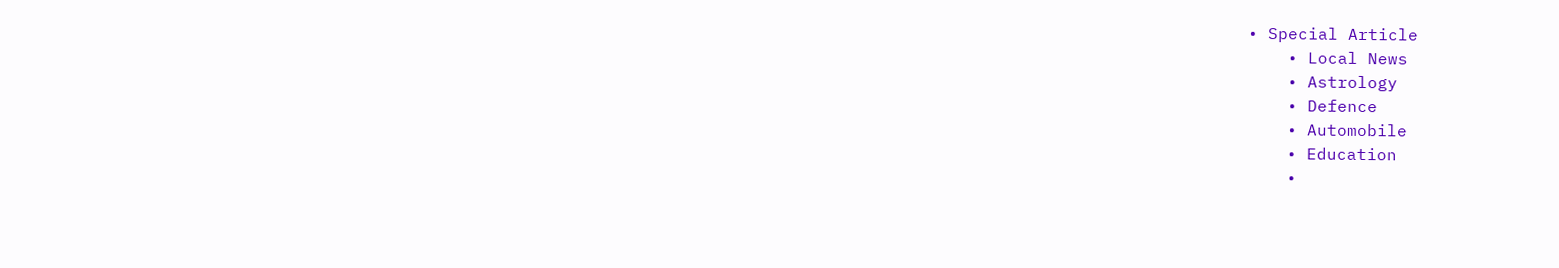• Special Article
    • Local News
    • Astrology
    • Defence
    • Automobile
    • Education
    •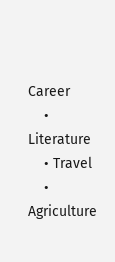Career
    • Literature
    • Travel
    • Agriculture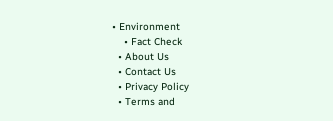• Environment
    • Fact Check
  • About Us
  • Contact Us
  • Privacy Policy
  • Terms and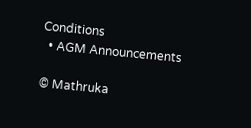Conditions
  • AGM Announcements

© Mathruka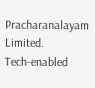Pracharanalayam Limited.
Tech-enabled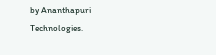by Ananthapuri Technologies.